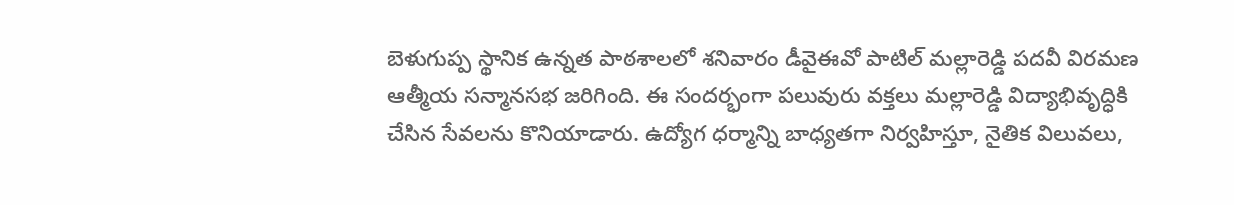బెళుగుప్ప స్థానిక ఉన్నత పాఠశాలలో శనివారం డీవైఈవో పాటిల్ మల్లారెడ్డి పదవీ విరమణ ఆత్మీయ సన్మానసభ జరిగింది. ఈ సందర్భంగా పలువురు వక్తలు మల్లారెడ్డి విద్యాభివృద్ధికి చేసిన సేవలను కొనియాడారు. ఉద్యోగ ధర్మాన్ని బాధ్యతగా నిర్వహిస్తూ, నైతిక విలువలు,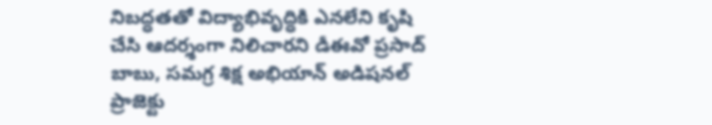నిబద్ధతతో విద్యాభివృద్ధికి ఎనలేని కృషి చేసి ఆదర్శంగా నిలిచారని డీఈవో ప్రసాద్ బాబు, సమగ్ర శిక్ష అభియాన్ అడిషనల్ ప్రాజెక్టు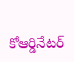కోఆర్డినేటర్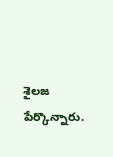శైలజ పేర్కొన్నారు.